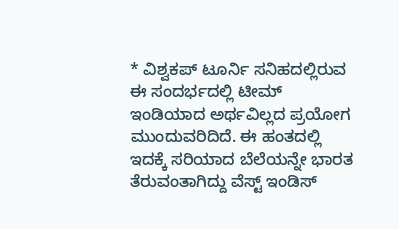* ವಿಶ್ವಕಪ್ ಟೂರ್ನಿ ಸನಿಹದಲ್ಲಿರುವ ಈ ಸಂದರ್ಭದಲ್ಲಿ ಟೀಮ್ ಇಂಡಿಯಾದ ಅರ್ಥವಿಲ್ಲದ ಪ್ರಯೋಗ ಮುಂದುವರಿದಿದೆ. ಈ ಹಂತದಲ್ಲಿ ಇದಕ್ಕೆ ಸರಿಯಾದ ಬೆಲೆಯನ್ನೇ ಭಾರತ ತೆರುವಂತಾಗಿದ್ದು ವೆಸ್ಟ್ ಇಂಡಿಸ್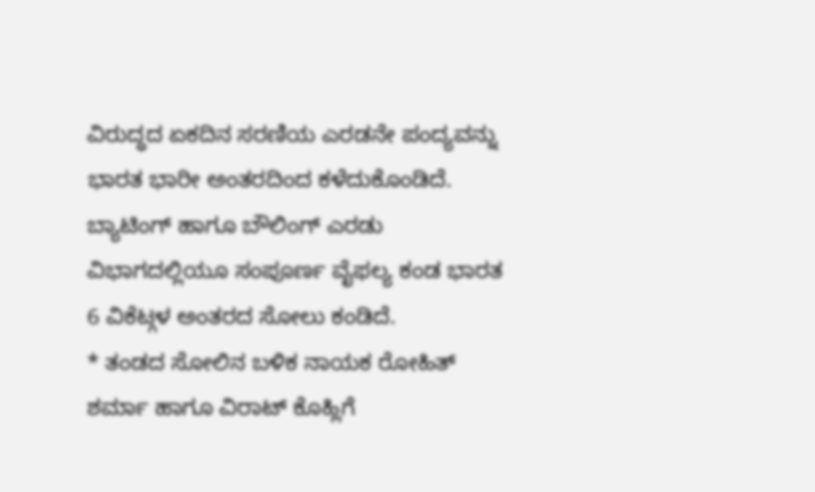ವಿರುದ್ಧದ ಏಕದಿನ ಸರಣಿಯ ಎರಡನೇ ಪಂದ್ಯವನ್ನು ಭಾರತ ಭಾರೀ ಅಂತರದಿಂದ ಕಳೆದುಕೊಂಡಿದೆ. ಬ್ಯಾಟಿಂಗ್ ಹಾಗೂ ಬೌಲಿಂಗ್ ಎರಡು ವಿಭಾಗದಲ್ಲಿಯೂ ಸಂಪೂರ್ಣ ವೈಫಲ್ಯ ಕಂಡ ಭಾರತ 6 ವಿಕೆಟ್ಗಳ ಅಂತರದ ಸೋಲು ಕಂಡಿದೆ.
* ತಂಡದ ಸೋಲಿನ ಬಳಿಕ ನಾಯಕ ರೋಹಿತ್ ಶರ್ಮಾ ಹಾಗೂ ವಿರಾಟ್ ಕೊಹ್ಲಿಗೆ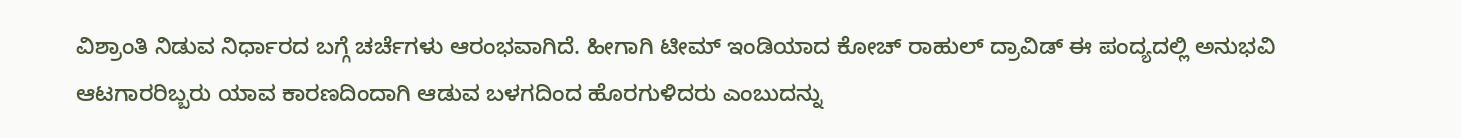ವಿಶ್ರಾಂತಿ ನಿಡುವ ನಿರ್ಧಾರದ ಬಗ್ಗೆ ಚರ್ಚೆಗಳು ಆರಂಭವಾಗಿದೆ. ಹೀಗಾಗಿ ಟೀಮ್ ಇಂಡಿಯಾದ ಕೋಚ್ ರಾಹುಲ್ ದ್ರಾವಿಡ್ ಈ ಪಂದ್ಯದಲ್ಲಿ ಅನುಭವಿ ಆಟಗಾರರಿಬ್ಬರು ಯಾವ ಕಾರಣದಿಂದಾಗಿ ಆಡುವ ಬಳಗದಿಂದ ಹೊರಗುಳಿದರು ಎಂಬುದನ್ನು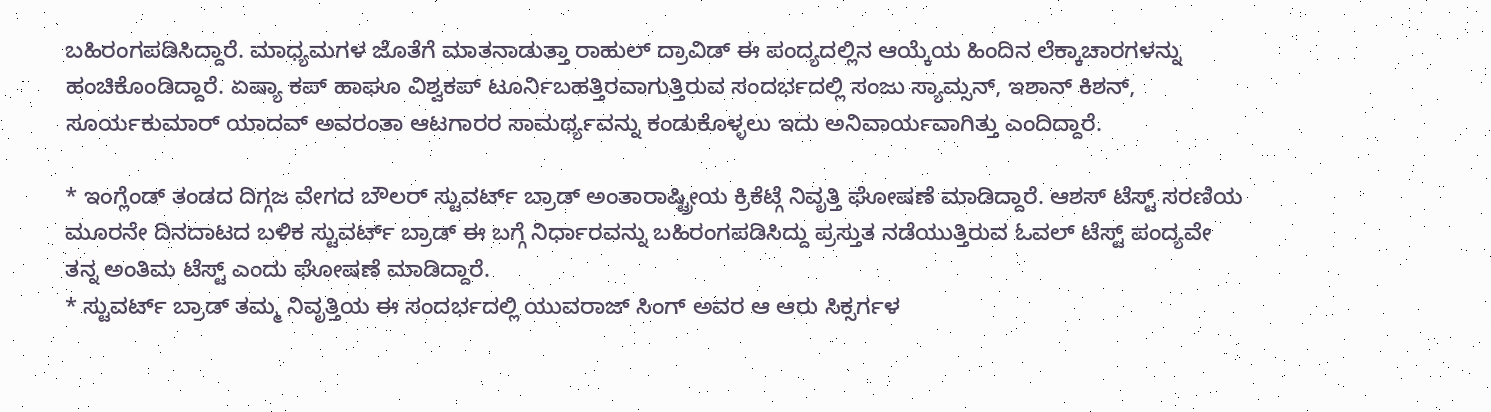ಬಹಿರಂಗಪಡಿಸಿದ್ದಾರೆ. ಮಾಧ್ಯಮಗಳ ಜೊತೆಗೆ ಮಾತನಾಡುತ್ತಾ ರಾಹುಲ್ ದ್ರಾವಿಡ್ ಈ ಪಂದ್ಯದಲ್ಲಿನ ಆಯ್ಕೆಯ ಹಿಂದಿನ ಲೆಕ್ಕಾಚಾರಗಳನ್ನು ಹಂಚಿಕೊಂಡಿದ್ದಾರೆ. ಏಷ್ಯಾ ಕಪ್ ಹಾಘೂ ವಿಶ್ವಕಪ್ ಟೂರ್ನಿಬಹತ್ತಿರವಾಗುತ್ತಿರುವ ಸಂದರ್ಭದಲ್ಲಿ ಸಂಜು ಸ್ಯಾಮ್ಸನ್, ಇಶಾನ್ ಕಿಶನ್, ಸೂರ್ಯಕುಮಾರ್ ಯಾದವ್ ಅವರಂತಾ ಆಟಗಾರರ ಸಾಮರ್ಥ್ಯವನ್ನು ಕಂಡುಕೊಳ್ಳಲು ಇದು ಅನಿವಾರ್ಯವಾಗಿತ್ತು ಎಂದಿದ್ದಾರೆ.

* ಇಂಗ್ಲೆಂಡ್ ತಂಡದ ದಿಗ್ಗಜ ವೇಗದ ಬೌಲರ್ ಸ್ಟುವರ್ಟ್ ಬ್ರಾಡ್ ಅಂತಾರಾಷ್ಟ್ರೀಯ ಕ್ರಿಕೆಟ್ಗೆ ನಿವೃತ್ತಿ ಘೋಷಣೆ ಮಾಡಿದ್ದಾರೆ. ಆಶಸ್ ಟೆಸ್ಟ್ ಸರಣಿಯ ಮೂರನೇ ದಿನದಾಟದ ಬಳಿಕ ಸ್ಟುವರ್ಟ್ ಬ್ರಾಡ್ ಈ ಬಗ್ಗೆ ನಿರ್ಧಾರವನ್ನು ಬಹಿರಂಗಪಡಿಸಿದ್ದು ಪ್ರಸ್ತುತ ನಡೆಯುತ್ತಿರುವ ಓವಲ್ ಟೆಸ್ಟ್ ಪಂದ್ಯವೇ ತನ್ನ ಅಂತಿಮ ಟೆಸ್ಟ್ ಎಂದು ಘೋಷಣೆ ಮಾಡಿದ್ದಾರೆ.
* ಸ್ಟುವರ್ಟ್ ಬ್ರಾಡ್ ತಮ್ಮ ನಿವೃತ್ತಿಯ ಈ ಸಂದರ್ಭದಲ್ಲಿ ಯುವರಾಜ್ ಸಿಂಗ್ ಅವರ ಆ ಆರು ಸಿಕ್ಸರ್ಗಳ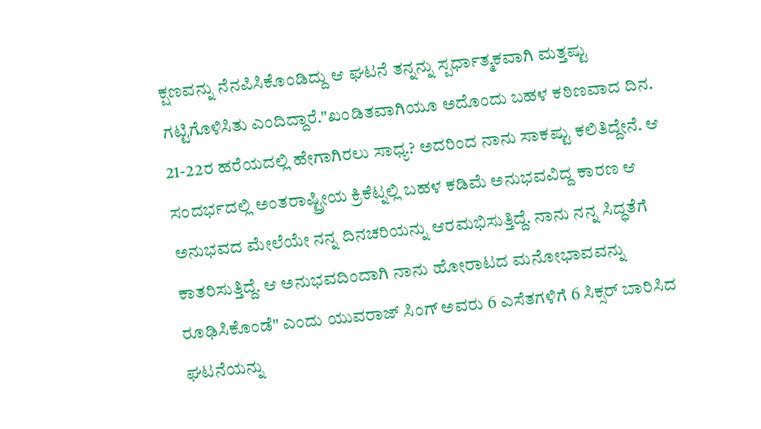ಕ್ಷಣವನ್ನು ನೆನಪಿಸಿಕೊಂಡಿದ್ದು ಆ ಘಟನೆ ತನ್ನನ್ನು ಸ್ಪರ್ಧಾತ್ಮಕವಾಗಿ ಮತ್ತಷ್ಟು ಗಟ್ಟಿಗೊಳಿಸಿತು ಎಂದಿದ್ದಾರೆ."ಖಂಡಿತವಾಗಿಯೂ ಅದೊಂದು ಬಹಳ ಕಠಿಣವಾದ ದಿನ. 21-22ರ ಹರೆಯದಲ್ಲಿ ಹೇಗಾಗಿರಲು ಸಾಧ್ಯ? ಅದರಿಂದ ನಾನು ಸಾಕಷ್ಟು ಕಲಿತಿದ್ದೇನೆ. ಆ ಸಂದರ್ಭದಲ್ಲಿ ಅಂತರಾಷ್ಟ್ರೀಯ ಕ್ರಿಕೆಟ್ನಲ್ಲಿ ಬಹಳ ಕಡಿಮೆ ಅನುಭವವಿದ್ದ ಕಾರಣ ಆ ಅನುಭವದ ಮೇಲೆಯೇ ನನ್ನ ದಿನಚರಿಯನ್ನು ಆರಮಭಿಸುತ್ತಿದ್ದೆ. ನಾನು ನನ್ನ ಸಿದ್ಧತೆಗೆ ಕಾತರಿಸುತ್ತಿದ್ದೆ. ಆ ಅನುಭವದಿಂದಾಗಿ ನಾನು ಹೋರಾಟದ ಮನೋಭಾವವನ್ನು ರೂಢಿಸಿಕೊಂಡೆ" ಎಂದು ಯುವರಾಜ್ ಸಿಂಗ್ ಅವರು 6 ಎಸೆತಗಳಿಗೆ 6 ಸಿಕ್ಸರ್ ಬಾರಿಸಿದ ಘಟನೆಯನ್ನು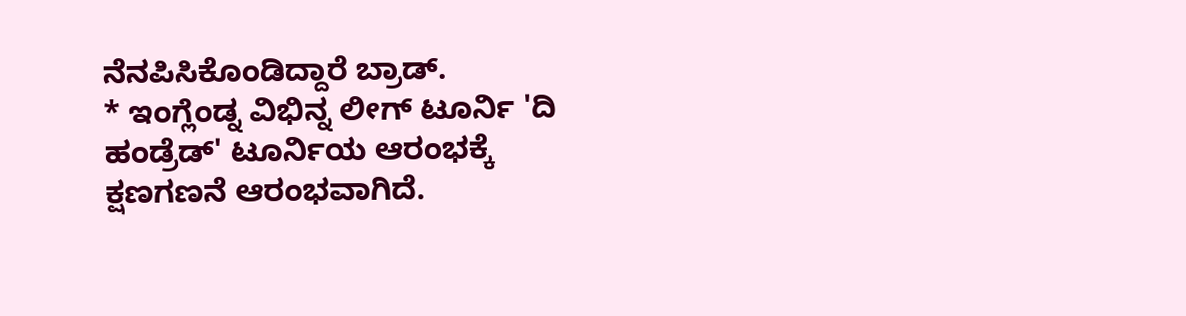ನೆನಪಿಸಿಕೊಂಡಿದ್ದಾರೆ ಬ್ರಾಡ್.
* ಇಂಗ್ಲೆಂಡ್ನ ವಿಭಿನ್ನ ಲೀಗ್ ಟೂರ್ನಿ 'ದಿ ಹಂಡ್ರೆಡ್' ಟೂರ್ನಿಯ ಆರಂಭಕ್ಕೆ ಕ್ಷಣಗಣನೆ ಆರಂಭವಾಗಿದೆ.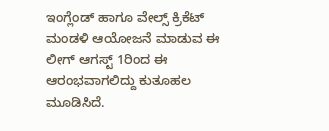ಇಂಗ್ಲೆಂಡ್ ಹಾಗೂ ವೇಲ್ಸ್ ಕ್ರಿಕೆಟ್ ಮಂಡಳಿ ಆಯೋಜನೆ ಮಾಡುವ ಈ ಲೀಗ್ ಆಗಸ್ಟ್ 1ರಿಂದ ಈ ಆರಂಭವಾಗಲಿದ್ದು ಕುತೂಹಲ ಮೂಡಿಸಿದೆ.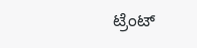ಟ್ರೆಂಟ್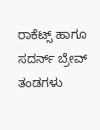ರಾಕೆಟ್ಸ್ ಹಾಗೂ ಸದರ್ನ್ ಬ್ರೇವ್ ತಂಡಗಳು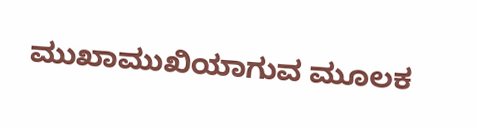ಮುಖಾಮುಖಿಯಾಗುವ ಮೂಲಕ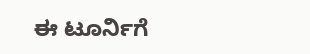ಈ ಟೂರ್ನಿಗೆ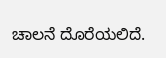ಚಾಲನೆ ದೊರೆಯಲಿದೆ.